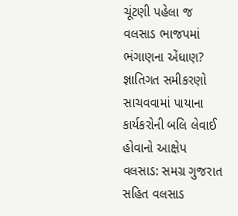ચૂંટણી પહેલા જ વલસાડ ભાજપમાં ભંગાણના એંધાણ? જ્ઞાતિગત સમીકરણો સાચવવામાં પાયાના કાર્યકરોની બલિ લેવાઈ હોવાનો આક્ષેપ
વલસાડ: સમગ્ર ગુજરાત સહિત વલસાડ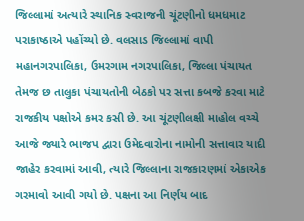જિલ્લામાં અત્યારે સ્થાનિક સ્વરાજની ચૂંટણીનો ધમધમાટ પરાકાષ્ઠાએ પહોંચ્યો છે. વલસાડ જિલ્લામાં વાપી મહાનગરપાલિકા, ઉમરગામ નગરપાલિકા, જિલ્લા પંચાયત તેમજ છ તાલુકા પંચાયતોની બેઠકો પર સત્તા કબજે કરવા માટે રાજકીય પક્ષોએ કમર કસી છે. આ ચૂંટણીલક્ષી માહોલ વચ્ચે આજે જ્યારે ભાજપ દ્વારા ઉમેદવારોના નામોની સત્તાવાર યાદી જાહેર કરવામાં આવી, ત્યારે જિલ્લાના રાજકારણમાં એકાએક ગરમાવો આવી ગયો છે. પક્ષના આ નિર્ણય બાદ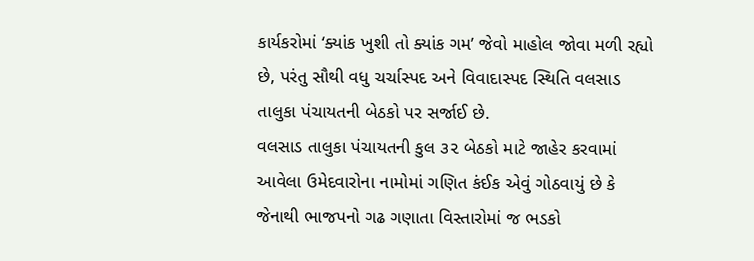કાર્યકરોમાં ‘ક્યાંક ખુશી તો ક્યાંક ગમ’ જેવો માહોલ જોવા મળી રહ્યો છે, પરંતુ સૌથી વધુ ચર્ચાસ્પદ અને વિવાદાસ્પદ સ્થિતિ વલસાડ તાલુકા પંચાયતની બેઠકો પર સર્જાઈ છે.
વલસાડ તાલુકા પંચાયતની કુલ ૩૨ બેઠકો માટે જાહેર કરવામાં આવેલા ઉમેદવારોના નામોમાં ગણિત કંઈક એવું ગોઠવાયું છે કે જેનાથી ભાજપનો ગઢ ગણાતા વિસ્તારોમાં જ ભડકો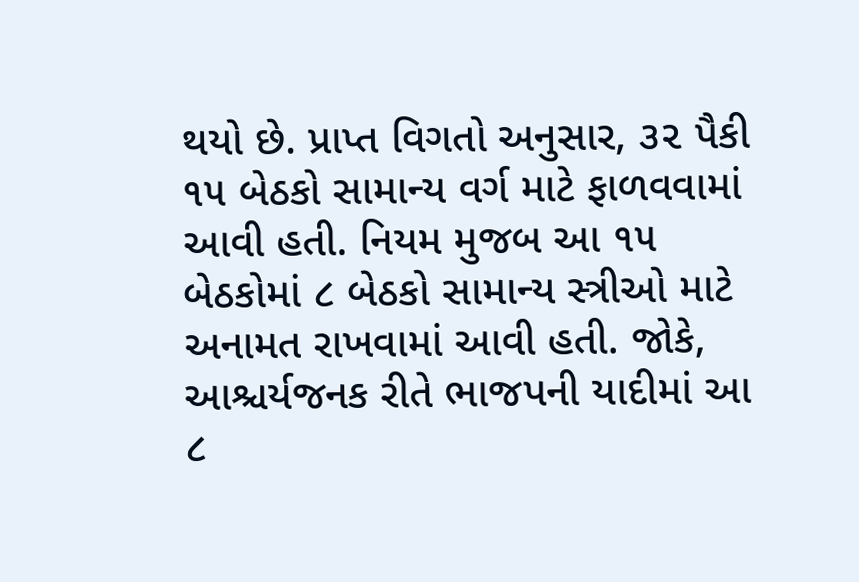થયો છે. પ્રાપ્ત વિગતો અનુસાર, ૩૨ પૈકી ૧૫ બેઠકો સામાન્ય વર્ગ માટે ફાળવવામાં આવી હતી. નિયમ મુજબ આ ૧૫ બેઠકોમાં ૮ બેઠકો સામાન્ય સ્ત્રીઓ માટે અનામત રાખવામાં આવી હતી. જોકે, આશ્ચર્યજનક રીતે ભાજપની યાદીમાં આ ૮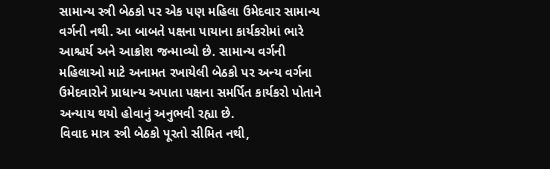સામાન્ય સ્ત્રી બેઠકો પર એક પણ મહિલા ઉમેદવાર સામાન્ય વર્ગની નથી. આ બાબતે પક્ષના પાયાના કાર્યકરોમાં ભારે આશ્ચર્ય અને આક્રોશ જન્માવ્યો છે. સામાન્ય વર્ગની મહિલાઓ માટે અનામત રખાયેલી બેઠકો પર અન્ય વર્ગના ઉમેદવારોને પ્રાધાન્ય અપાતા પક્ષના સમર્પિત કાર્યકરો પોતાને અન્યાય થયો હોવાનું અનુભવી રહ્યા છે.
વિવાદ માત્ર સ્ત્રી બેઠકો પૂરતો સીમિત નથી,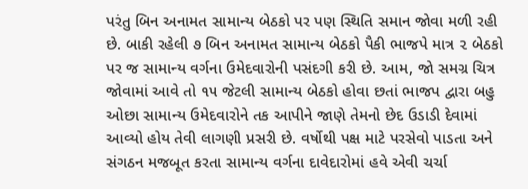પરંતુ બિન અનામત સામાન્ય બેઠકો પર પણ સ્થિતિ સમાન જોવા મળી રહી છે. બાકી રહેલી ૭ બિન અનામત સામાન્ય બેઠકો પૈકી ભાજપે માત્ર ૨ બેઠકો પર જ સામાન્ય વર્ગના ઉમેદવારોની પસંદગી કરી છે. આમ, જો સમગ્ર ચિત્ર જોવામાં આવે તો ૧૫ જેટલી સામાન્ય બેઠકો હોવા છતાં ભાજપ દ્વારા બહુ ઓછા સામાન્ય ઉમેદવારોને તક આપીને જાણે તેમનો છેદ ઉડાડી દેવામાં આવ્યો હોય તેવી લાગણી પ્રસરી છે. વર્ષોથી પક્ષ માટે પરસેવો પાડતા અને સંગઠન મજબૂત કરતા સામાન્ય વર્ગના દાવેદારોમાં હવે એવી ચર્ચા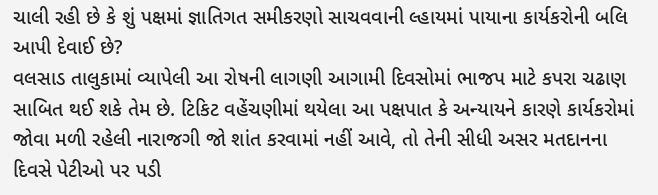ચાલી રહી છે કે શું પક્ષમાં જ્ઞાતિગત સમીકરણો સાચવવાની લ્હાયમાં પાયાના કાર્યકરોની બલિ આપી દેવાઈ છે?
વલસાડ તાલુકામાં વ્યાપેલી આ રોષની લાગણી આગામી દિવસોમાં ભાજપ માટે કપરા ચઢાણ સાબિત થઈ શકે તેમ છે. ટિકિટ વહેંચણીમાં થયેલા આ પક્ષપાત કે અન્યાયને કારણે કાર્યકરોમાં જોવા મળી રહેલી નારાજગી જો શાંત કરવામાં નહીં આવે, તો તેની સીધી અસર મતદાનના દિવસે પેટીઓ પર પડી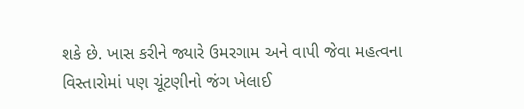શકે છે. ખાસ કરીને જ્યારે ઉમરગામ અને વાપી જેવા મહત્વના વિસ્તારોમાં પણ ચૂંટણીનો જંગ ખેલાઈ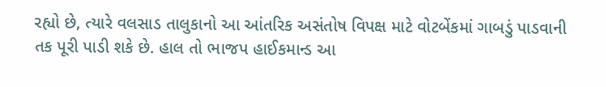રહ્યો છે, ત્યારે વલસાડ તાલુકાનો આ આંતરિક અસંતોષ વિપક્ષ માટે વોટબેંકમાં ગાબડું પાડવાની તક પૂરી પાડી શકે છે. હાલ તો ભાજપ હાઈકમાન્ડ આ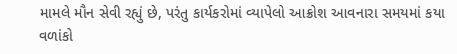મામલે મૌન સેવી રહ્યું છે, પરંતુ કાર્યકરોમાં વ્યાપેલો આક્રોશ આવનારા સમયમાં કયા વળાંકો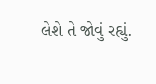લેશે તે જોવું રહ્યું.